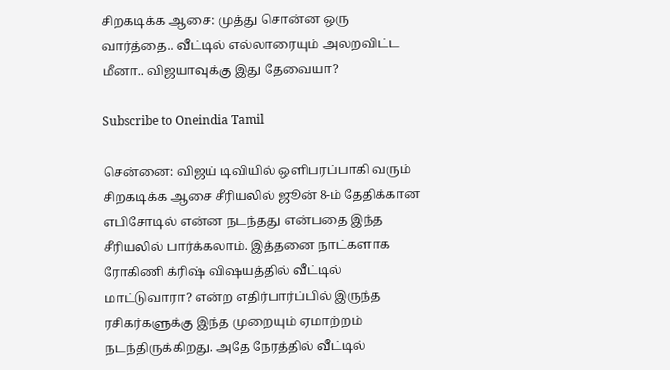சிறகடிக்க ஆசை: முத்து சொன்ன ஒரு வார்த்தை.. வீட்டில் எல்லாரையும் அலறவிட்ட மீனா.. விஜயாவுக்கு இது தேவையா?

Subscribe to Oneindia Tamil

சென்னை: விஜய் டிவியில் ஒளிபரப்பாகி வரும் சிறகடிக்க ஆசை சீரியலில் ஜூன் 8-ம் தேதிக்கான எபிசோடில் என்ன நடந்தது என்பதை இந்த சீரியலில் பார்க்கலாம். இத்தனை நாட்களாக ரோகிணி க்ரிஷ் விஷயத்தில் வீட்டில் மாட்டுவாரா? என்ற எதிர்பார்ப்பில் இருந்த ரசிகர்களுக்கு இந்த முறையும் ஏமாற்றம் நடந்திருக்கிறது. அதே நேரத்தில் வீட்டில்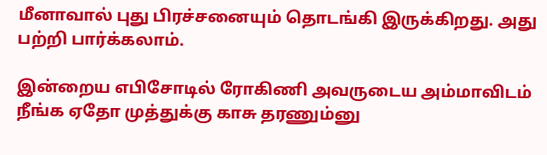மீனாவால் புது பிரச்சனையும் தொடங்கி இருக்கிறது. அது பற்றி பார்க்கலாம்.

இன்றைய எபிசோடில் ரோகிணி அவருடைய அம்மாவிடம் நீங்க ஏதோ முத்துக்கு காசு தரணும்னு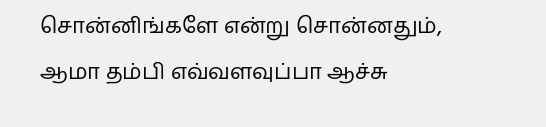சொன்னிங்களே என்று சொன்னதும், ஆமா தம்பி எவ்வளவுப்பா ஆச்சு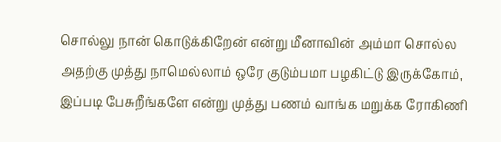சொல்லு நான் கொடுக்கிறேன் என்று மீனாவின் அம்மா சொல்ல அதற்கு முத்து நாமெல்லாம் ஒரே குடும்பமா பழகிட்டு இருக்கோம், இப்படி பேசுறீங்களே என்று முத்து பணம் வாங்க மறுக்க ரோகிணி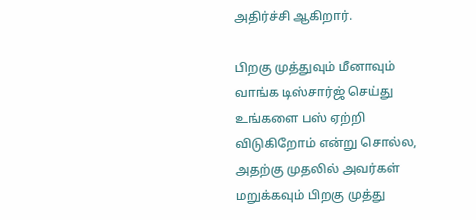அதிர்ச்சி ஆகிறார்.

பிறகு முத்துவும் மீனாவும் வாங்க டிஸ்சார்ஜ் செய்து உங்களை பஸ் ஏற்றி விடுகிறோம் என்று சொல்ல, அதற்கு முதலில் அவர்கள் மறுக்கவும் பிறகு முத்து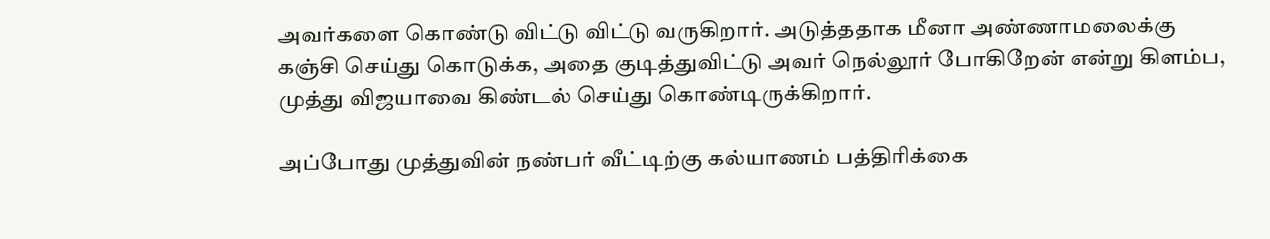அவர்களை கொண்டு விட்டு விட்டு வருகிறார். அடுத்ததாக மீனா அண்ணாமலைக்கு கஞ்சி செய்து கொடுக்க, அதை குடித்துவிட்டு அவர் நெல்லூர் போகிறேன் என்று கிளம்ப, முத்து விஜயாவை கிண்டல் செய்து கொண்டிருக்கிறார்.

அப்போது முத்துவின் நண்பர் வீட்டிற்கு கல்யாணம் பத்திரிக்கை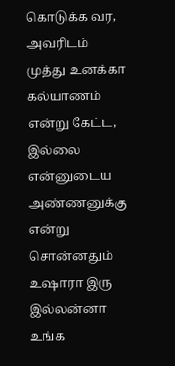கொடுக்க வர, அவரிடம் முத்து உனக்கா கல்யாணம் என்று கேட்ட, இல்லை என்னுடைய அண்ணனுக்கு என்று சொன்னதும் உஷாரா இரு இல்லன்னா உங்க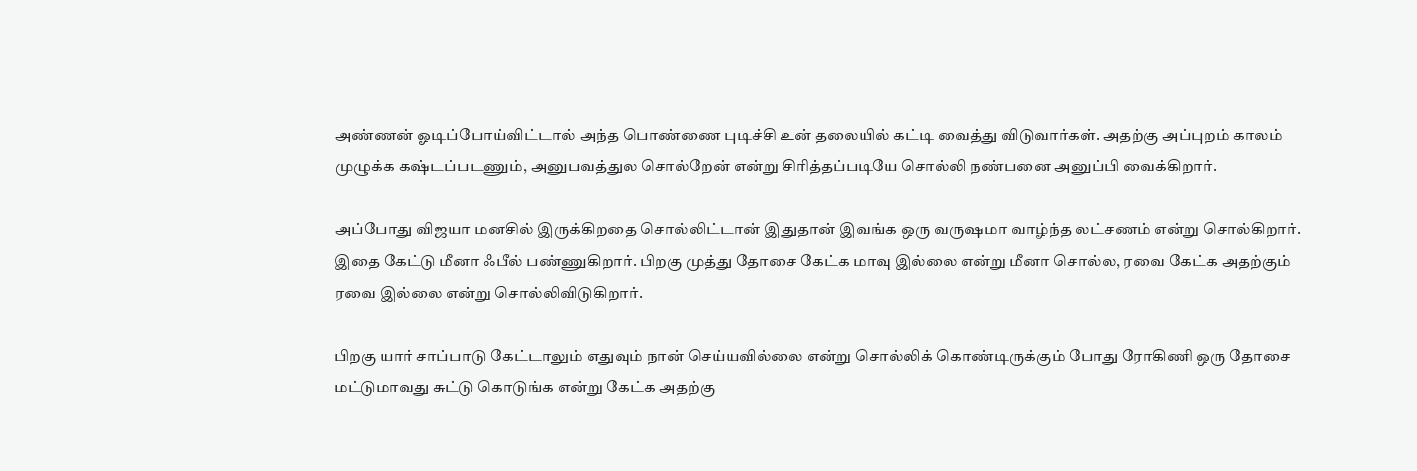அண்ணன் ஓடிப்போய்விட்டால் அந்த பொண்ணை புடிச்சி உன் தலையில் கட்டி வைத்து விடுவார்கள். அதற்கு அப்புறம் காலம் முழுக்க கஷ்டப்படணும், அனுபவத்துல சொல்றேன் என்று சிரித்தப்படியே சொல்லி நண்பனை அனுப்பி வைக்கிறார்.

அப்போது விஜயா மனசில் இருக்கிறதை சொல்லிட்டான் இதுதான் இவங்க ஒரு வருஷமா வாழ்ந்த லட்சணம் என்று சொல்கிறார். இதை கேட்டு மீனா ஃபீல் பண்ணுகிறார். பிறகு முத்து தோசை கேட்க மாவு இல்லை என்று மீனா சொல்ல, ரவை கேட்க அதற்கும் ரவை இல்லை என்று சொல்லிவிடுகிறார்.

பிறகு யார் சாப்பாடு கேட்டாலும் எதுவும் நான் செய்யவில்லை என்று சொல்லிக் கொண்டிருக்கும் போது ரோகிணி ஒரு தோசை மட்டுமாவது சுட்டு கொடுங்க என்று கேட்க அதற்கு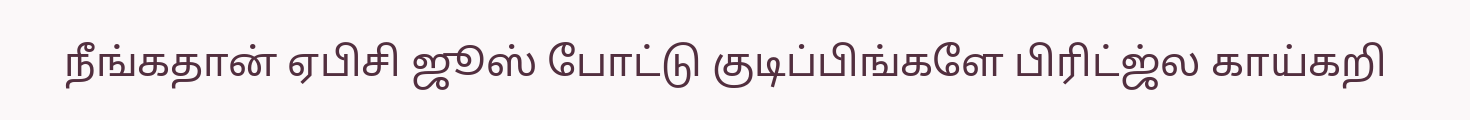நீங்கதான் ஏபிசி ஜூஸ் போட்டு குடிப்பிங்களே பிரிட்ஜ்ல காய்கறி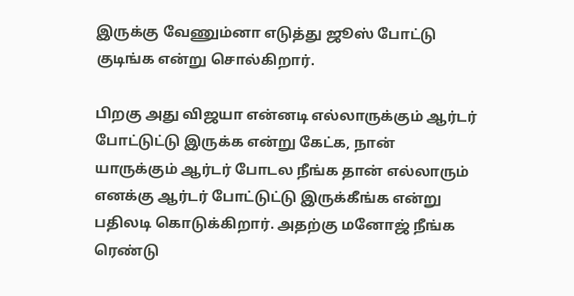இருக்கு வேணும்னா எடுத்து ஜூஸ் போட்டு குடிங்க என்று சொல்கிறார்.

பிறகு அது விஜயா என்னடி எல்லாருக்கும் ஆர்டர் போட்டுட்டு இருக்க என்று கேட்க, நான் யாருக்கும் ஆர்டர் போடல நீங்க தான் எல்லாரும் எனக்கு ஆர்டர் போட்டுட்டு இருக்கீங்க என்று பதிலடி கொடுக்கிறார். அதற்கு மனோஜ் நீங்க ரெண்டு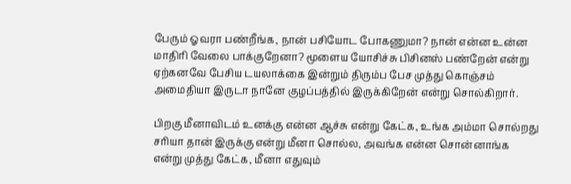பேரும் ஓவரா பண்றீங்க, நான் பசியோட போகணுமா? நான் என்ன உன்ன மாதிரி வேலை பாக்குறேனா? மூளைய யோசிச்சு பிசினஸ் பண்றேன் என்று ஏற்கனவே பேசிய டயலாக்கை இன்றும் திரும்ப பேச முத்து கொஞ்சம் அமைதியா இருடா நானே குழப்பத்தில் இருக்கிறேன் என்று சொல்கிறார்.

பிறகு மீனாவிடம் உனக்கு என்ன ஆச்சு என்று கேட்க, உங்க அம்மா சொல்றது சரியா தான் இருக்கு என்று மீனா சொல்ல, அவங்க என்ன சொன்னாங்க என்று முத்து கேட்க, மீனா எதுவும்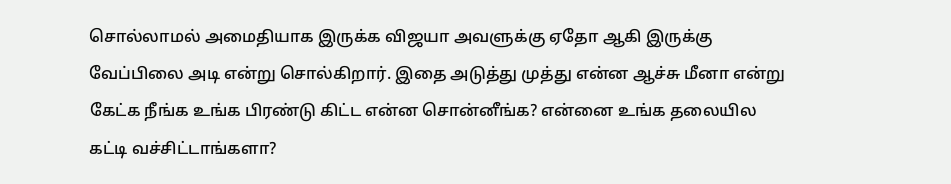சொல்லாமல் அமைதியாக இருக்க விஜயா அவளுக்கு ஏதோ ஆகி இருக்கு வேப்பிலை அடி என்று சொல்கிறார். இதை அடுத்து முத்து என்ன ஆச்சு மீனா என்று கேட்க நீங்க உங்க பிரண்டு கிட்ட என்ன சொன்னீங்க? என்னை உங்க தலையில கட்டி வச்சிட்டாங்களா?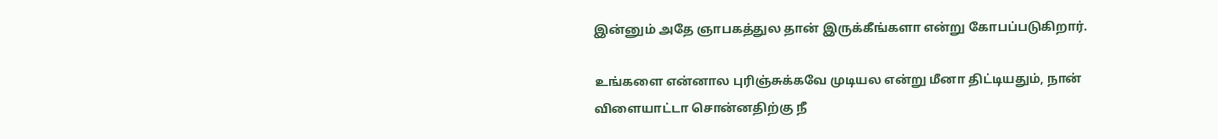இன்னும் அதே ஞாபகத்துல தான் இருக்கீங்களா என்று கோபப்படுகிறார்.

உங்களை என்னால புரிஞ்சுக்கவே முடியல என்று மீனா திட்டியதும், நான் விளையாட்டா சொன்னதிற்கு நீ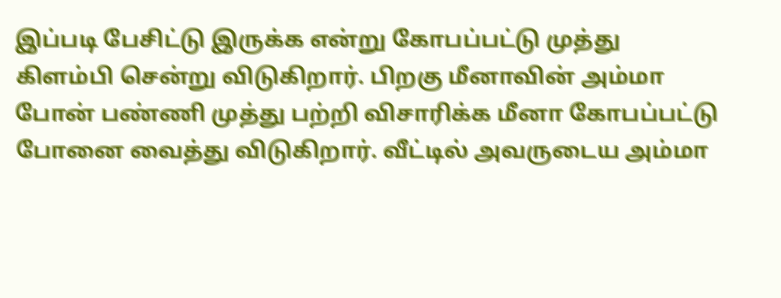இப்படி பேசிட்டு இருக்க என்று கோபப்பட்டு முத்து கிளம்பி சென்று விடுகிறார். பிறகு மீனாவின் அம்மா போன் பண்ணி முத்து பற்றி விசாரிக்க மீனா கோபப்பட்டு போனை வைத்து விடுகிறார். வீட்டில் அவருடைய அம்மா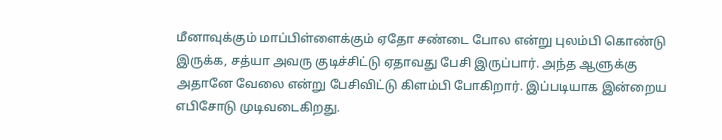மீனாவுக்கும் மாப்பிள்ளைக்கும் ஏதோ சண்டை போல என்று புலம்பி கொண்டு இருக்க, சத்யா அவரு குடிச்சிட்டு ஏதாவது பேசி இருப்பார். அந்த ஆளுக்கு அதானே வேலை என்று பேசிவிட்டு கிளம்பி போகிறார். இப்படியாக இன்றைய எபிசோடு முடிவடைகிறது.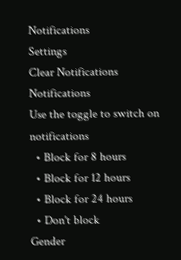Notifications
Settings
Clear Notifications
Notifications
Use the toggle to switch on notifications
  • Block for 8 hours
  • Block for 12 hours
  • Block for 24 hours
  • Don't block
Gender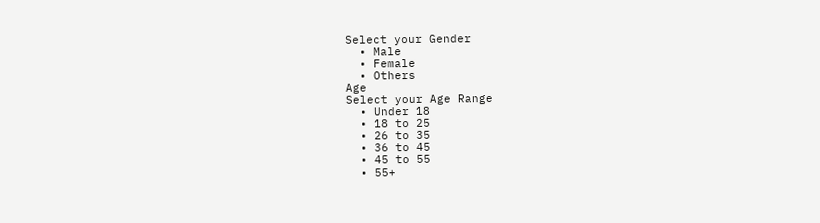Select your Gender
  • Male
  • Female
  • Others
Age
Select your Age Range
  • Under 18
  • 18 to 25
  • 26 to 35
  • 36 to 45
  • 45 to 55
  • 55+